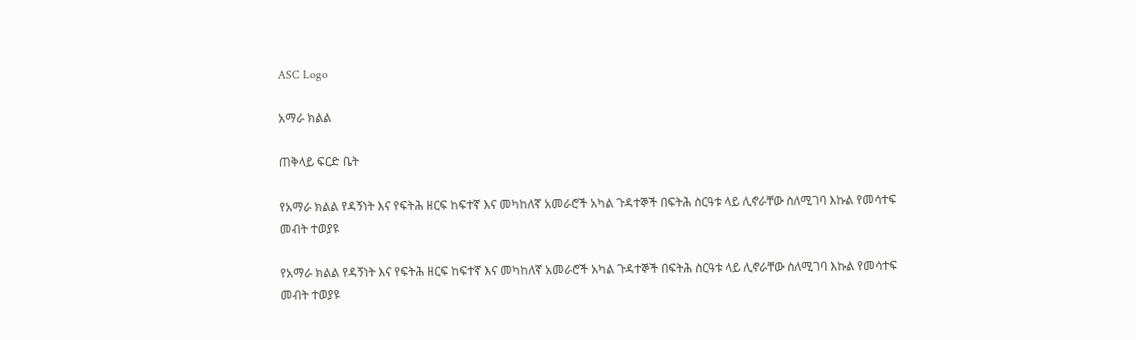ASC Logo

አማራ ክልል

ጠቅላይ ፍርድ ቤት

የአማራ ክልል የዳኝነት እና የፍትሕ ዘርፍ ከፍተኛ እና መካከለኛ አመራሮች አካል ጉዳተኞች በፍትሕ ስርዓቱ ላይ ሊኖራቸው ስለሚገባ እኩል የመሳተፍ መብት ተወያዩ

የአማራ ክልል የዳኝነት እና የፍትሕ ዘርፍ ከፍተኛ እና መካከለኛ አመራሮች አካል ጉዳተኞች በፍትሕ ስርዓቱ ላይ ሊኖራቸው ስለሚገባ እኩል የመሳተፍ መብት ተወያዩ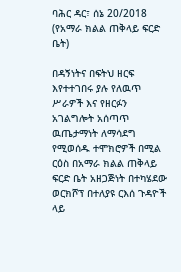ባሕር ዳር፣ ሰኔ 20/2018 (የአማራ ክልል ጠቅላይ ፍርድ ቤት)

በዳኝነትና በፍትህ ዘርፍ እየተተገበሩ ያሉ የለዉጥ ሥራዎች እና የዘርፉን አገልግሎት አሰጣጥ ዉጤታማነት ለማሳደግ የሚወሰዱ ተሞክሮዎች በሚል ርዕስ በአማራ ክልል ጠቅላይ ፍርድ ቤት አዘጋጅነት በተካሄደው ወርክሾፕ በተለያዩ ርእሰ ጉዳዮች ላይ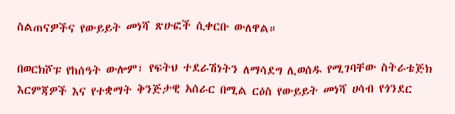ስልጠናዎችና የውይይት መነሻ ጽሁፎች ሲቀርቡ ውለዋል።

በወርክሾፑ የከሰዓት ውሎም፣ የፍትህ ተደራሽነትን ለማሳደግ ሊወሰዱ የሚገባቸው ስትራቴጅክ እርምጃዎች እና የተቋማት ቅንጅታዊ አሰራር በሚል ርዕስ የውይይት መነሻ ሀሳብ የጎንደር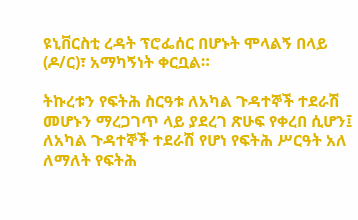ዩኒቨርስቲ ረዳት ፕሮፌሰር በሆኑት ሞላልኝ በላይ (ዶ/ር)፣ አማካኝነት ቀርቧል።

ትኩረቱን የፍትሕ ስርዓቱ ለአካል ጉዳተኞች ተደራሽ መሆኑን ማረጋገጥ ላይ ያደረገ ጽሁፍ የቀረበ ሲሆን፤ ለአካል ጉዳተኞች ተደራሽ የሆነ የፍትሕ ሥርዓት አለ ለማለት የፍትሕ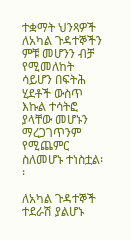ተቋማት ህንጻዎች ለአካል ጉዳተኞችን ምቹ መሆንን ብቻ የሚመለከት ሳይሆን በፍትሕ ሂደቶች ውስጥ እኩል ተሳትፎ ያላቸው መሆኑን ማረጋገጥንም የሚጨምር ስለመሆኑ ተነስቷል፡፡

ለአካል ጉዳተኞች ተደራሽ ያልሆኑ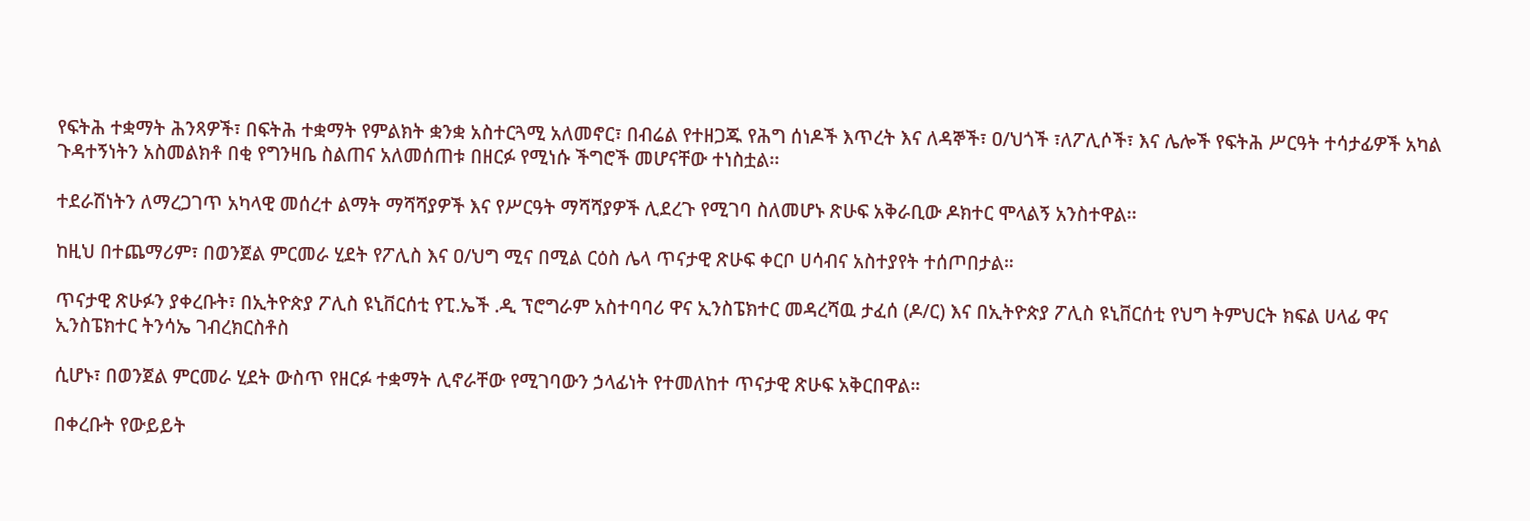የፍትሕ ተቋማት ሕንጻዎች፣ በፍትሕ ተቋማት የምልክት ቋንቋ አስተርጓሚ አለመኖር፣ በብሬል የተዘጋጁ የሕግ ሰነዶች እጥረት እና ለዳኞች፣ ዐ/ህጎች ፣ለፖሊሶች፣ እና ሌሎች የፍትሕ ሥርዓት ተሳታፊዎች አካል ጉዳተኝነትን አስመልክቶ በቂ የግንዛቤ ስልጠና አለመሰጠቱ በዘርፉ የሚነሱ ችግሮች መሆናቸው ተነስቷል፡፡

ተደራሽነትን ለማረጋገጥ አካላዊ መሰረተ ልማት ማሻሻያዎች እና የሥርዓት ማሻሻያዎች ሊደረጉ የሚገባ ስለመሆኑ ጽሁፍ አቅራቢው ዶክተር ሞላልኝ አንስተዋል፡፡

ከዚህ በተጨማሪም፣ በወንጀል ምርመራ ሂደት የፖሊስ እና ዐ/ህግ ሚና በሚል ርዕስ ሌላ ጥናታዊ ጽሁፍ ቀርቦ ሀሳብና አስተያየት ተሰጦበታል።

ጥናታዊ ጽሁፉን ያቀረቡት፣ በኢትዮጵያ ፖሊስ ዩኒቨርሰቲ የፒ.ኤች .ዲ ፕሮግራም አስተባባሪ ዋና ኢንስፔክተር መዳረሻዉ ታፈሰ (ዶ/ር) እና በኢትዮጵያ ፖሊስ ዩኒቨርሰቲ የህግ ትምህርት ክፍል ሀላፊ ዋና ኢንስፔክተር ትንሳኤ ገብረክርስቶስ

ሲሆኑ፣ በወንጀል ምርመራ ሂደት ውስጥ የዘርፉ ተቋማት ሊኖራቸው የሚገባውን ኃላፊነት የተመለከተ ጥናታዊ ጽሁፍ አቅርበዋል።

በቀረቡት የውይይት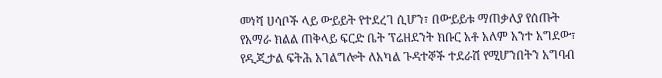መነሻ ሀሳቦች ላይ ውይይት የተደረገ ሲሆን፣ በውይይቱ ማጠቃለያ የሰጡት የአማራ ክልል ጠቅላይ ፍርድ ቤት ፕሬዘደንት ክቡር አቶ አለም አንተ አግደው፣ የዲጂታል ፍትሕ አገልግሎት ለአካል ጉዳተኞች ተደራሽ የሚሆንበትን አግባብ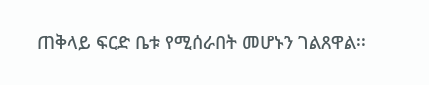ጠቅላይ ፍርድ ቤቱ የሚሰራበት መሆኑን ገልጸዋል፡፡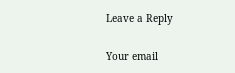Leave a Reply

Your email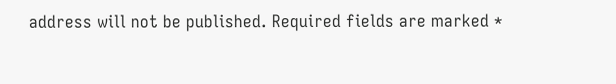address will not be published. Required fields are marked *